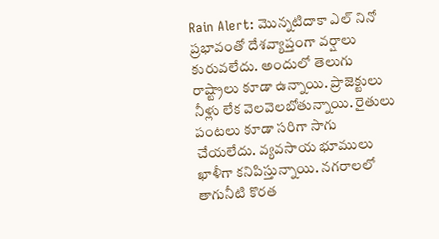Rain Alert: మొన్నటిదాకా ఎల్ నినో ప్రభావంతో దేశవ్యాప్తంగా వర్షాలు కురువలేదు. అందులో తెలుగు రాష్ట్రాలు కూడా ఉన్నాయి. ప్రాజెక్టులు నీళ్లు లేక వెలవెలబోతున్నాయి. రైతులు పంటలు కూడా సరిగా సాగు చేయలేదు. వ్యవసాయ భూములు ఖాళీగా కనిపిస్తున్నాయి. నగరాలలో తాగునీటి కొరత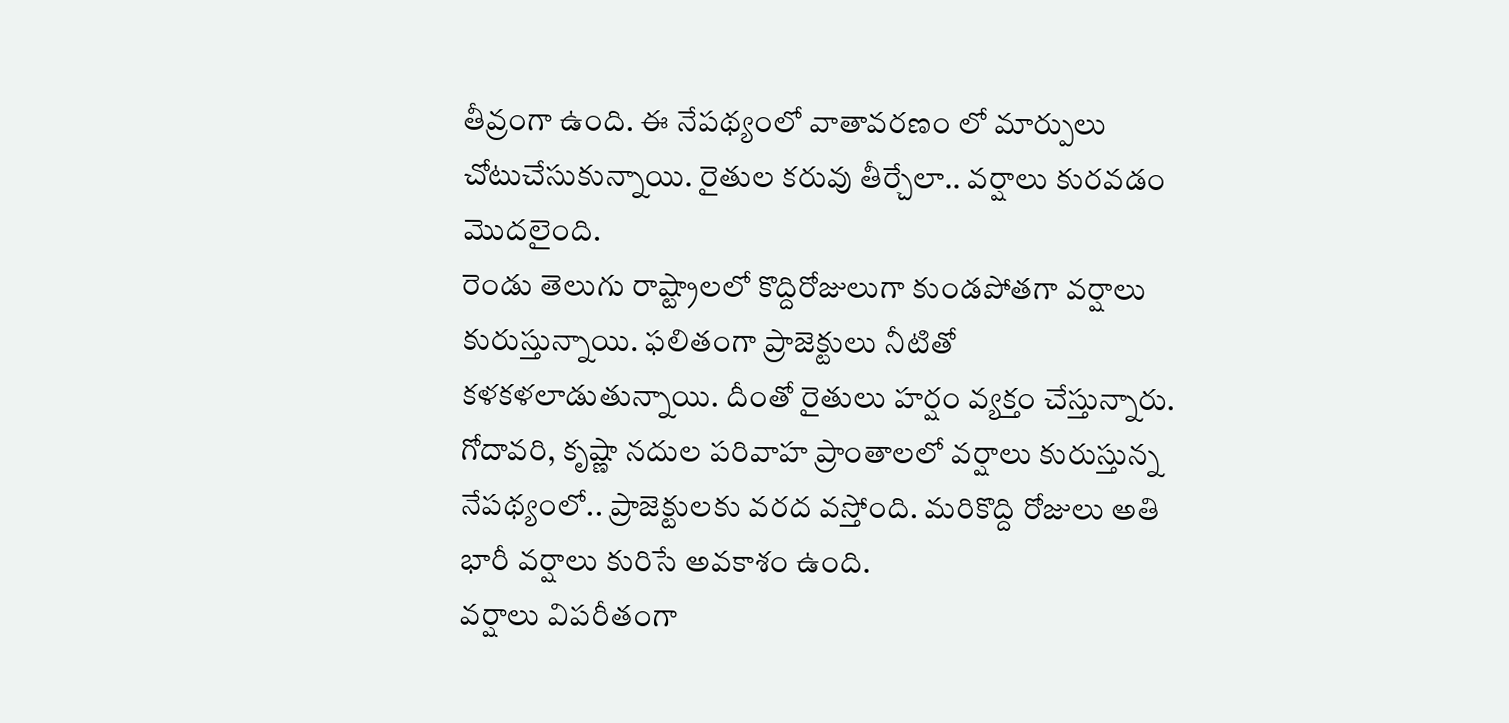తీవ్రంగా ఉంది. ఈ నేపథ్యంలో వాతావరణం లో మార్పులు చోటుచేసుకున్నాయి. రైతుల కరువు తీర్చేలా.. వర్షాలు కురవడం మొదలైంది.
రెండు తెలుగు రాష్ట్రాలలో కొద్దిరోజులుగా కుండపోతగా వర్షాలు కురుస్తున్నాయి. ఫలితంగా ప్రాజెక్టులు నీటితో కళకళలాడుతున్నాయి. దీంతో రైతులు హర్షం వ్యక్తం చేస్తున్నారు. గోదావరి, కృష్ణా నదుల పరివాహ ప్రాంతాలలో వర్షాలు కురుస్తున్న నేపథ్యంలో.. ప్రాజెక్టులకు వరద వస్తోంది. మరికొద్ది రోజులు అతి భారీ వర్షాలు కురిసే అవకాశం ఉంది.
వర్షాలు విపరీతంగా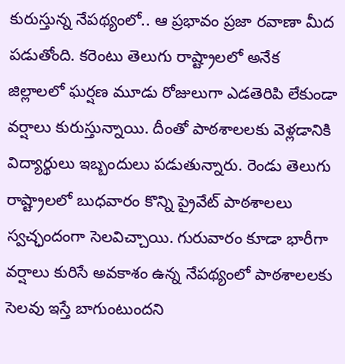కురుస్తున్న నేపథ్యంలో.. ఆ ప్రభావం ప్రజా రవాణా మీద పడుతోంది. కరెంటు తెలుగు రాష్ట్రాలలో అనేక జిల్లాలలో ఘర్షణ మూడు రోజులుగా ఎడతెరిపి లేకుండా వర్షాలు కురుస్తున్నాయి. దీంతో పాఠశాలలకు వెళ్లడానికి విద్యార్థులు ఇబ్బందులు పడుతున్నారు. రెండు తెలుగు రాష్ట్రాలలో బుధవారం కొన్ని ప్రైవేట్ పాఠశాలలు స్వచ్ఛందంగా సెలవిచ్చాయి. గురువారం కూడా భారీగా వర్షాలు కురిసే అవకాశం ఉన్న నేపథ్యంలో పాఠశాలలకు సెలవు ఇస్తే బాగుంటుందని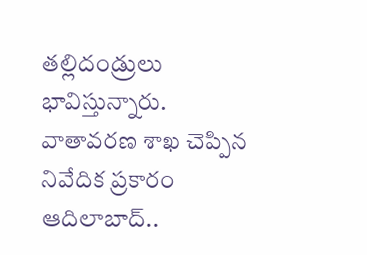తల్లిదండ్రులు భావిస్తున్నారు.
వాతావరణ శాఖ చెప్పిన నివేదిక ప్రకారం ఆదిలాబాద్..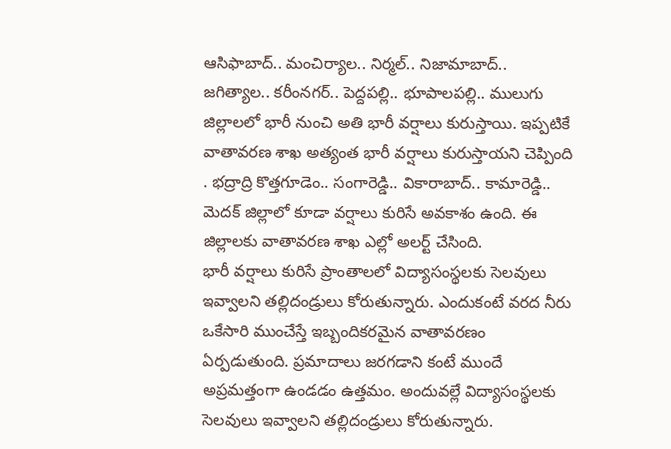ఆసిఫాబాద్.. మంచిర్యాల.. నిర్మల్.. నిజామాబాద్.. జగిత్యాల.. కరీంనగర్.. పెద్దపల్లి.. భూపాలపల్లి.. ములుగు జిల్లాలలో భారీ నుంచి అతి భారీ వర్షాలు కురుస్తాయి. ఇప్పటికే వాతావరణ శాఖ అత్యంత భారీ వర్షాలు కురుస్తాయని చెప్పింది . భద్రాద్రి కొత్తగూడెం.. సంగారెడ్డి.. వికారాబాద్.. కామారెడ్డి.. మెదక్ జిల్లాలో కూడా వర్షాలు కురిసే అవకాశం ఉంది. ఈ జిల్లాలకు వాతావరణ శాఖ ఎల్లో అలర్ట్ చేసింది.
భారీ వర్షాలు కురిసే ప్రాంతాలలో విద్యాసంస్థలకు సెలవులు ఇవ్వాలని తల్లిదండ్రులు కోరుతున్నారు. ఎందుకంటే వరద నీరు ఒకేసారి ముంచేస్తే ఇబ్బందికరమైన వాతావరణం ఏర్పడుతుంది. ప్రమాదాలు జరగడాని కంటే ముందే అప్రమత్తంగా ఉండడం ఉత్తమం. అందువల్లే విద్యాసంస్థలకు సెలవులు ఇవ్వాలని తల్లిదండ్రులు కోరుతున్నారు.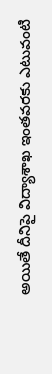అయితే దీనిపై విద్యాశాఖ ఇంతవరకు ఎటువంటి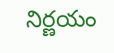నిర్ణయం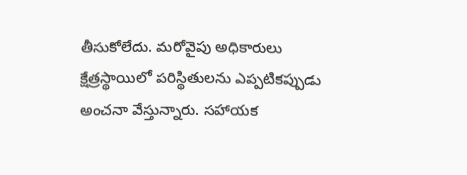తీసుకోలేదు. మరోవైపు అధికారులు క్షేత్రస్థాయిలో పరిస్థితులను ఎప్పటికప్పుడు అంచనా వేస్తున్నారు. సహాయక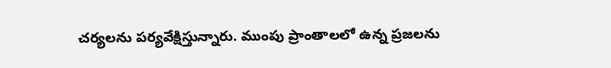చర్యలను పర్యవేక్షిస్తున్నారు. ముంపు ప్రాంతాలలో ఉన్న ప్రజలను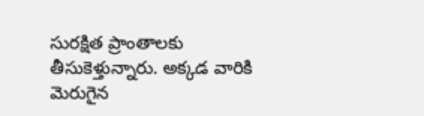సురక్షిత ప్రాంతాలకు తీసుకెళ్తున్నారు. అక్కడ వారికి మెరుగైన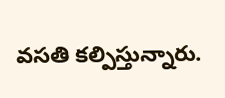వసతి కల్పిస్తున్నారు.